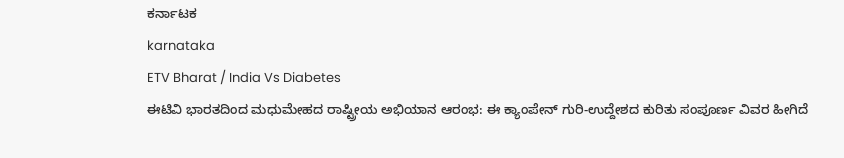ಕರ್ನಾಟಕ
karnataka
ETV Bharat / India Vs Diabetes
ಈಟಿವಿ ಭಾರತದಿಂದ ಮಧುಮೇಹದ ರಾಷ್ಟ್ರೀಯ ಅಭಿಯಾನ ಆರಂಭ: ಈ ಕ್ಯಾಂಪೇನ್ ಗುರಿ-ಉದ್ದೇಶದ ಕುರಿತು ಸಂಪೂರ್ಣ ವಿವರ ಹೀಗಿದೆ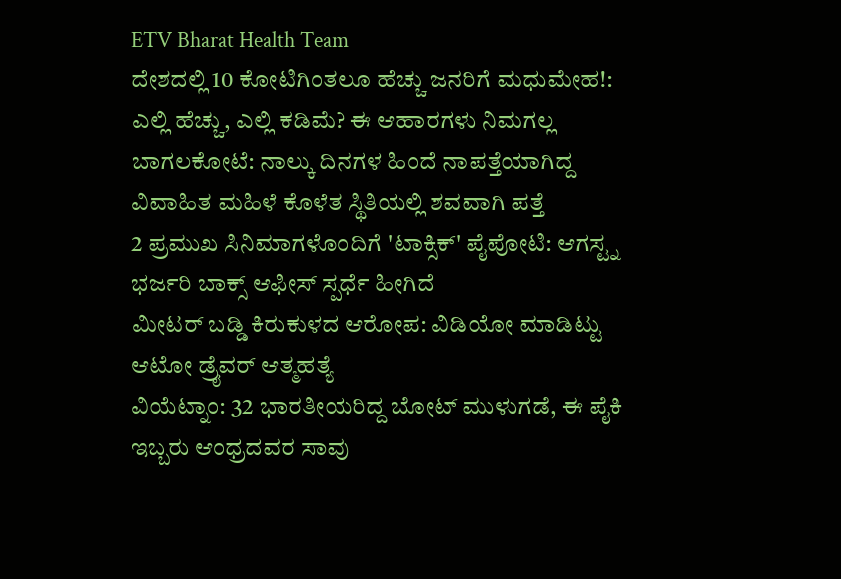ETV Bharat Health Team
ದೇಶದಲ್ಲಿ 10 ಕೋಟಿಗಿಂತಲೂ ಹೆಚ್ಚು ಜನರಿಗೆ ಮಧುಮೇಹ!: ಎಲ್ಲಿ ಹೆಚ್ಚು, ಎಲ್ಲಿ ಕಡಿಮೆ? ಈ ಆಹಾರಗಳು ನಿಮಗಲ್ಲ
ಬಾಗಲಕೋಟೆ: ನಾಲ್ಕು ದಿನಗಳ ಹಿಂದೆ ನಾಪತ್ತೆಯಾಗಿದ್ದ ವಿವಾಹಿತ ಮಹಿಳೆ ಕೊಳೆತ ಸ್ಥಿತಿಯಲ್ಲಿ ಶವವಾಗಿ ಪತ್ತೆ
2 ಪ್ರಮುಖ ಸಿನಿಮಾಗಳೊಂದಿಗೆ 'ಟಾಕ್ಸಿಕ್' ಪೈಪೋಟಿ: ಆಗಸ್ಟ್ನ ಭರ್ಜರಿ ಬಾಕ್ಸ್ ಆಫೀಸ್ ಸ್ಪರ್ಧೆ ಹೀಗಿದೆ
ಮೀಟರ್ ಬಡ್ಡಿ ಕಿರುಕುಳದ ಆರೋಪ: ವಿಡಿಯೋ ಮಾಡಿಟ್ಟು ಆಟೋ ಡ್ರೈವರ್ ಆತ್ಮಹತ್ಯೆ
ವಿಯೆಟ್ನಾಂ: 32 ಭಾರತೀಯರಿದ್ದ ಬೋಟ್ ಮುಳುಗಡೆ, ಈ ಪೈಕಿ ಇಬ್ಬರು ಆಂಧ್ರದವರ ಸಾವು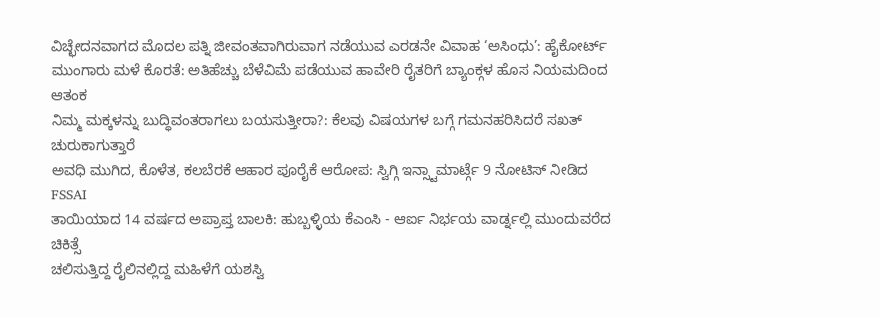ವಿಚ್ಛೇದನವಾಗದ ಮೊದಲ ಪತ್ನಿ ಜೀವಂತವಾಗಿರುವಾಗ ನಡೆಯುವ ಎರಡನೇ ವಿವಾಹ ‘ಅಸಿಂಧು’: ಹೈಕೋರ್ಟ್
ಮುಂಗಾರು ಮಳೆ ಕೊರತೆ: ಅತಿಹೆಚ್ಚು ಬೆಳೆವಿಮೆ ಪಡೆಯುವ ಹಾವೇರಿ ರೈತರಿಗೆ ಬ್ಯಾಂಕ್ಗಳ ಹೊಸ ನಿಯಮದಿಂದ ಆತಂಕ
ನಿಮ್ಮ ಮಕ್ಕಳನ್ನು ಬುದ್ಧಿವಂತರಾಗಲು ಬಯಸುತ್ತೀರಾ?: ಕೆಲವು ವಿಷಯಗಳ ಬಗ್ಗೆ ಗಮನಹರಿಸಿದರೆ ಸಖತ್ ಚುರುಕಾಗುತ್ತಾರೆ
ಅವಧಿ ಮುಗಿದ, ಕೊಳೆತ, ಕಲಬೆರಕೆ ಆಹಾರ ಪೂರೈಕೆ ಆರೋಪ: ಸ್ವಿಗ್ಗಿ ಇನ್ಸ್ಟಾಮಾರ್ಟ್ಗೆ 9 ನೋಟಿಸ್ ನೀಡಿದ FSSAI
ತಾಯಿಯಾದ 14 ವರ್ಷದ ಅಪ್ರಾಪ್ತ ಬಾಲಕಿ: ಹುಬ್ಬಳ್ಳಿಯ ಕೆಎಂಸಿ - ಆರ್ಐ ನಿರ್ಭಯ ವಾರ್ಡ್ನಲ್ಲಿ ಮುಂದುವರೆದ ಚಿಕಿತ್ಸೆ
ಚಲಿಸುತ್ತಿದ್ದ ರೈಲಿನಲ್ಲಿದ್ದ ಮಹಿಳೆಗೆ ಯಶಸ್ವಿ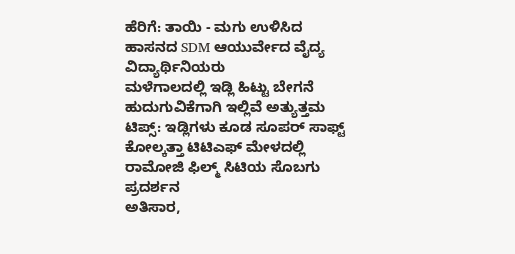ಹೆರಿಗೆ: ತಾಯಿ - ಮಗು ಉಳಿಸಿದ ಹಾಸನದ SDM ಆಯುರ್ವೇದ ವೈದ್ಯ ವಿದ್ಯಾರ್ಥಿನಿಯರು
ಮಳೆಗಾಲದಲ್ಲಿ ಇಡ್ಲಿ ಹಿಟ್ಟು ಬೇಗನೆ ಹುದುಗುವಿಕೆಗಾಗಿ ಇಲ್ಲಿವೆ ಅತ್ಯುತ್ತಮ ಟಿಪ್ಸ್: ಇಡ್ಲಿಗಳು ಕೂಡ ಸೂಪರ್ ಸಾಫ್ಟ್
ಕೋಲ್ಕತ್ತಾ ಟಿಟಿಎಫ್ ಮೇಳದಲ್ಲಿ ರಾಮೋಜಿ ಫಿಲ್ಮ್ ಸಿಟಿಯ ಸೊಬಗು ಪ್ರದರ್ಶನ
ಅತಿಸಾರ,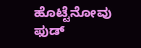ಹೊಟ್ಟೆನೋವು ಫುಡ್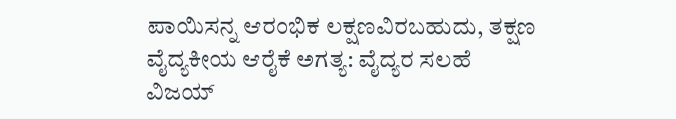ಪಾಯಿಸನ್ನ ಆರಂಭಿಕ ಲಕ್ಷಣವಿರಬಹುದು, ತಕ್ಷಣ ವೈದ್ಯಕೀಯ ಆರೈಕೆ ಅಗತ್ಯ: ವೈದ್ಯರ ಸಲಹೆ
ವಿಜಯ್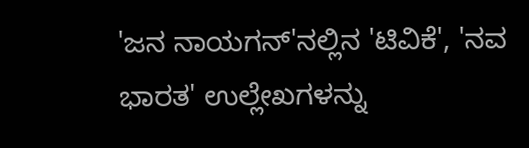'ಜನ ನಾಯಗನ್'ನಲ್ಲಿನ 'ಟಿವಿಕೆ', 'ನವ ಭಾರತ' ಉಲ್ಲೇಖಗಳನ್ನು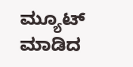ಮ್ಯೂಟ್ ಮಾಡಿದ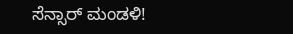ಸೆನ್ಸಾರ್ ಮಂಡಳಿ!